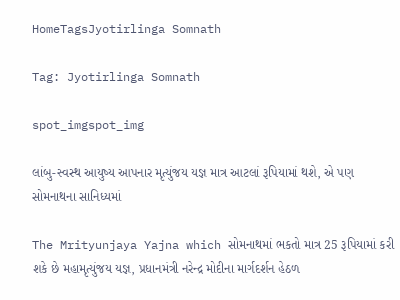HomeTagsJyotirlinga Somnath

Tag: Jyotirlinga Somnath

spot_imgspot_img

લાંબુ-સ્વસ્થ આયુષ્ય આપનાર મૃત્યુંજય યજ્ઞ માત્ર આટલાં રૂપિયામાં થશે, એ પણ સોમનાથના સાનિધ્યમાં

The Mrityunjaya Yajna which સોમનાથમાં ભકતો માત્ર 25 રૂપિયામાં કરી શકે છે મહામૃત્યુંજય યજ્ઞ, પ્રધાનમંત્રી નરેન્દ્ર મોદીના માર્ગદર્શન હેઠળ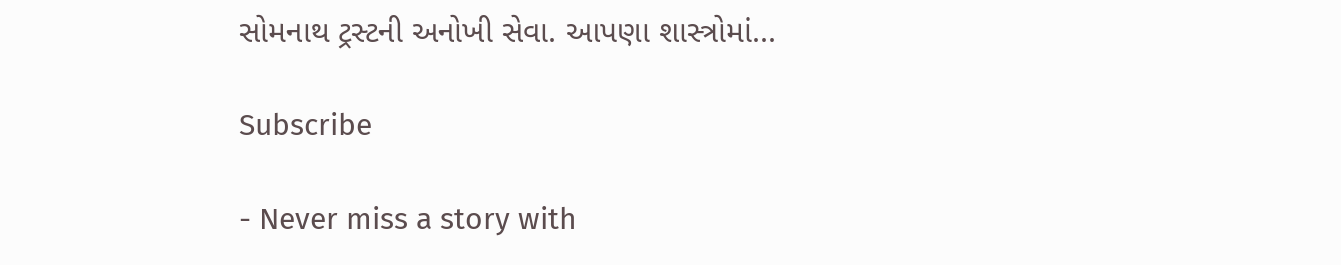સોમનાથ ટ્રસ્ટની અનોખી સેવા. આપણા શાસ્ત્રોમાં...

Subscribe

- Never miss a story with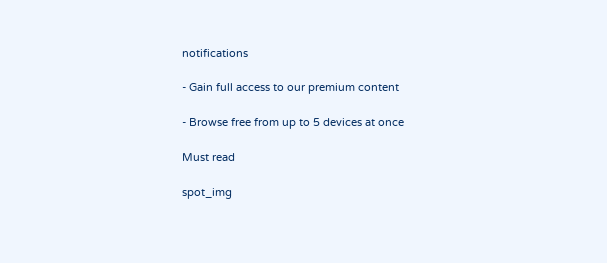notifications

- Gain full access to our premium content

- Browse free from up to 5 devices at once

Must read

spot_img